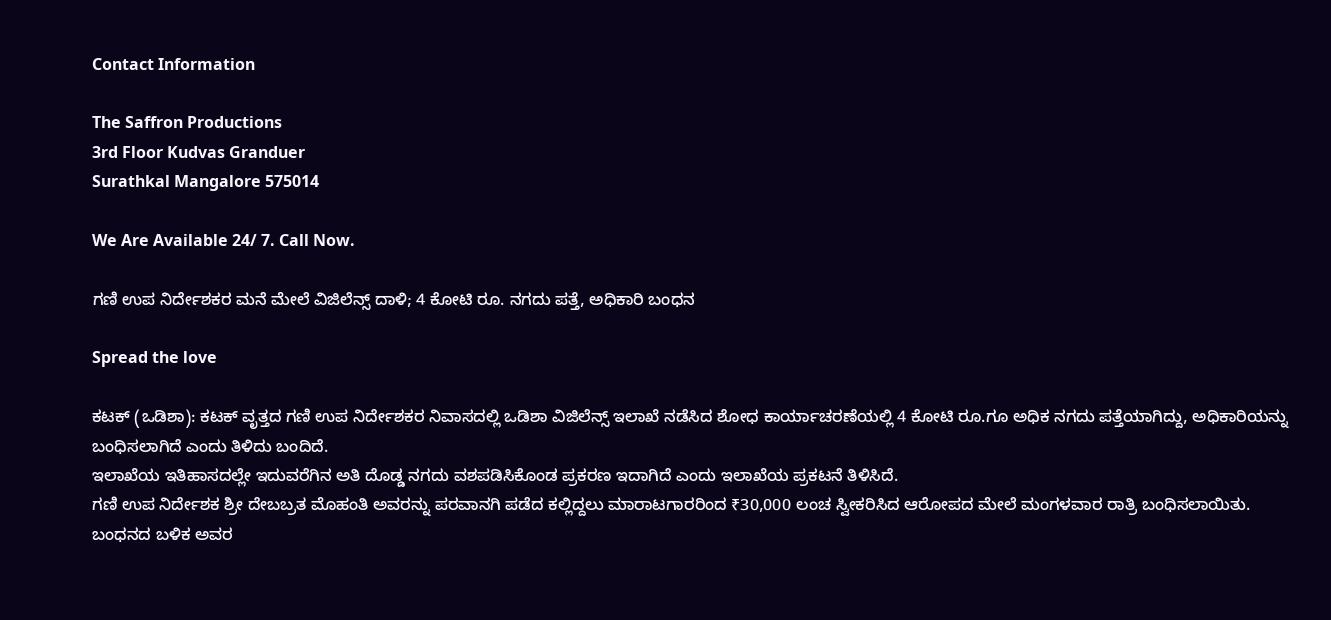Contact Information

The Saffron Productions
3rd Floor Kudvas Granduer
Surathkal Mangalore 575014

We Are Available 24/ 7. Call Now.

ಗಣಿ ಉಪ ನಿರ್ದೇಶಕರ ಮನೆ ಮೇಲೆ ವಿಜಿಲೆನ್ಸ್ ದಾಳಿ; 4 ಕೋಟಿ ರೂ. ನಗದು ಪತ್ತೆ, ಅಧಿಕಾರಿ ಬಂಧನ

Spread the love

ಕಟಕ್ (ಒಡಿಶಾ): ಕಟಕ್ ವೃತ್ತದ ಗಣಿ ಉಪ ನಿರ್ದೇಶಕರ ನಿವಾಸದಲ್ಲಿ ಒಡಿಶಾ ವಿಜಿಲೆನ್ಸ್‌ ಇಲಾಖೆ ನಡೆಸಿದ ಶೋಧ ಕಾರ್ಯಾಚರಣೆಯಲ್ಲಿ 4 ಕೋಟಿ ರೂ.ಗೂ ಅಧಿಕ ನಗದು ಪತ್ತೆಯಾಗಿದ್ದು, ಅಧಿಕಾರಿಯನ್ನು ಬಂಧಿಸಲಾಗಿದೆ ಎಂದು ತಿಳಿದು ಬಂದಿದೆ.
ಇಲಾಖೆಯ ಇತಿಹಾಸದಲ್ಲೇ ಇದುವರೆಗಿನ ಅತಿ ದೊಡ್ಡ ನಗದು ವಶಪಡಿಸಿಕೊಂಡ ಪ್ರಕರಣ ಇದಾಗಿದೆ ಎಂದು ಇಲಾಖೆಯ ಪ್ರಕಟನೆ ತಿಳಿಸಿದೆ.
ಗಣಿ ಉಪ ನಿರ್ದೇಶಕ ಶ್ರೀ ದೇಬಬ್ರತ ಮೊಹಂತಿ ಅವರನ್ನು ಪರವಾನಗಿ ಪಡೆದ ಕಲ್ಲಿದ್ದಲು ಮಾರಾಟಗಾರರಿಂದ ₹30,000 ಲಂಚ ಸ್ವೀಕರಿಸಿದ ಆರೋಪದ ಮೇಲೆ ಮಂಗಳವಾರ ರಾತ್ರಿ ಬಂಧಿಸಲಾಯಿತು. ಬಂಧನದ ಬಳಿಕ ಅವರ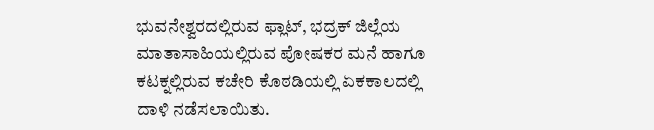ಭುವನೇಶ್ವರದಲ್ಲಿರುವ ಫ್ಲಾಟ್, ಭದ್ರಕ್ ಜಿಲ್ಲೆಯ ಮಾತಾಸಾಹಿಯಲ್ಲಿರುವ ಪೋಷಕರ ಮನೆ ಹಾಗೂ ಕಟಕ್ನಲ್ಲಿರುವ ಕಚೇರಿ ಕೊಠಡಿಯಲ್ಲಿ ಏಕಕಾಲದಲ್ಲಿ ದಾಳಿ ನಡೆಸಲಾಯಿತು.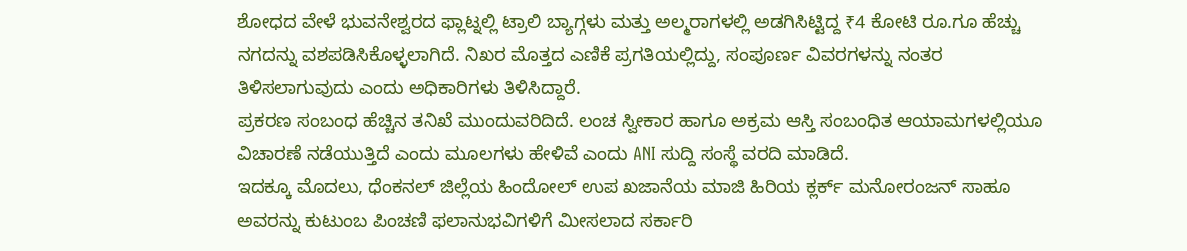ಶೋಧದ ವೇಳೆ ಭುವನೇಶ್ವರದ ಫ್ಲಾಟ್ನಲ್ಲಿ ಟ್ರಾಲಿ ಬ್ಯಾಗ್ಗಳು ಮತ್ತು ಅಲ್ಮರಾಗಳಲ್ಲಿ ಅಡಗಿಸಿಟ್ಟಿದ್ದ ₹4 ಕೋಟಿ ರೂ.ಗೂ ಹೆಚ್ಚು ನಗದನ್ನು ವಶಪಡಿಸಿಕೊಳ್ಳಲಾಗಿದೆ. ನಿಖರ ಮೊತ್ತದ ಎಣಿಕೆ ಪ್ರಗತಿಯಲ್ಲಿದ್ದು, ಸಂಪೂರ್ಣ ವಿವರಗಳನ್ನು ನಂತರ ತಿಳಿಸಲಾಗುವುದು ಎಂದು ಅಧಿಕಾರಿಗಳು ತಿಳಿಸಿದ್ದಾರೆ.
ಪ್ರಕರಣ ಸಂಬಂಧ ಹೆಚ್ಚಿನ ತನಿಖೆ ಮುಂದುವರಿದಿದೆ. ಲಂಚ ಸ್ವೀಕಾರ ಹಾಗೂ ಅಕ್ರಮ ಆಸ್ತಿ ಸಂಬಂಧಿತ ಆಯಾಮಗಳಲ್ಲಿಯೂ ವಿಚಾರಣೆ ನಡೆಯುತ್ತಿದೆ ಎಂದು ಮೂಲಗಳು ಹೇಳಿವೆ ಎಂದು ANI ಸುದ್ದಿ ಸಂಸ್ಥೆ ವರದಿ ಮಾಡಿದೆ.
ಇದಕ್ಕೂ ಮೊದಲು, ಧೆಂಕನಲ್ ಜಿಲ್ಲೆಯ ಹಿಂದೋಲ್ ಉಪ ಖಜಾನೆಯ ಮಾಜಿ ಹಿರಿಯ ಕ್ಲರ್ಕ್ ಮನೋರಂಜನ್‌ ಸಾಹೂ ಅವರನ್ನು ಕುಟುಂಬ ಪಿಂಚಣಿ ಫಲಾನುಭವಿಗಳಿಗೆ ಮೀಸಲಾದ ಸರ್ಕಾರಿ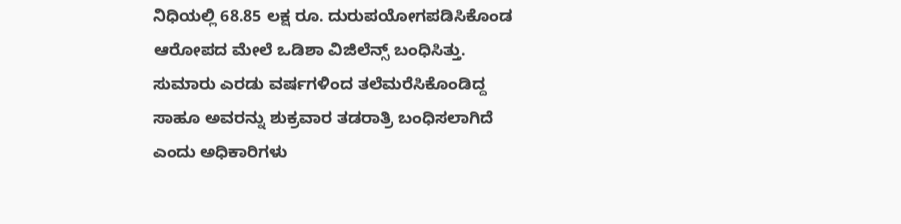ನಿಧಿಯಲ್ಲಿ 68.85 ಲಕ್ಷ ರೂ. ದುರುಪಯೋಗಪಡಿಸಿಕೊಂಡ ಆರೋಪದ ಮೇಲೆ ಒಡಿಶಾ ವಿಜಿಲೆನ್ಸ್‌ ಬಂಧಿಸಿತ್ತು.
ಸುಮಾರು ಎರಡು ವರ್ಷಗಳಿಂದ ತಲೆಮರೆಸಿಕೊಂಡಿದ್ದ ಸಾಹೂ ಅವರನ್ನು ಶುಕ್ರವಾರ ತಡರಾತ್ರಿ ಬಂಧಿಸಲಾಗಿದೆ ಎಂದು ಅಧಿಕಾರಿಗಳು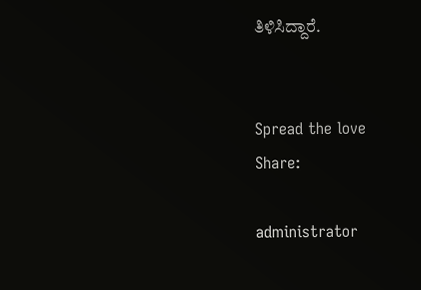ತಿಳಿಸಿದ್ದಾರೆ.


Spread the love
Share:

administrator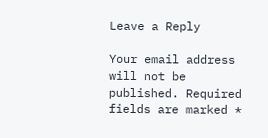Leave a Reply

Your email address will not be published. Required fields are marked *